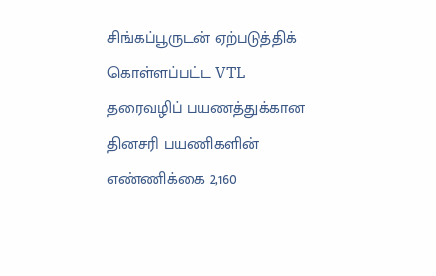சிங்கப்பூருடன் ஏற்படுத்திக் கொள்ளப்பட்ட VTL தரைவழிப் பயணத்துக்கான தினசரி பயணிகளின் எண்ணிக்கை 2,160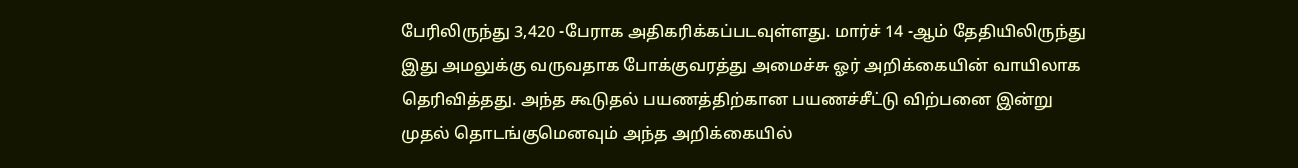பேரிலிருந்து 3,420 -பேராக அதிகரிக்கப்படவுள்ளது. மார்ச் 14 -ஆம் தேதியிலிருந்து இது அமலுக்கு வருவதாக போக்குவரத்து அமைச்சு ஓர் அறிக்கையின் வாயிலாக தெரிவித்தது. அந்த கூடுதல் பயணத்திற்கான பயணச்சீட்டு விற்பனை இன்று முதல் தொடங்குமெனவும் அந்த அறிக்கையில்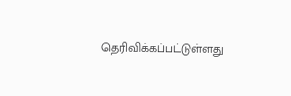தெரிவிக்கப்பட்டுள்ளது